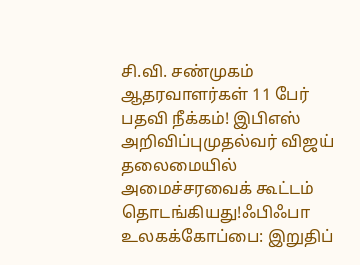சி.வி. சண்முகம் ஆதரவாளர்கள் 11 பேர் பதவி நீக்கம்! இபிஎஸ் அறிவிப்புமுதல்வர் விஜய் தலைமையில் அமைச்சரவைக் கூட்டம் தொடங்கியது!ஃபிஃபா உலகக்கோப்பை: இறுதிப்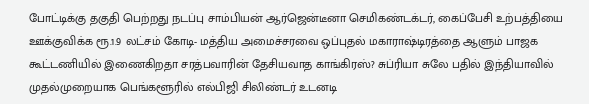போட்டிக்கு தகுதி பெற்றது நடப்பு சாம்பியன் ஆர்ஜென்டீனா செமிகண்டக்டர், கைப்பேசி உற்பத்தியை ஊக்குவிக்க ரூ.1.9 லட்சம் கோடி- மத்திய அமைச்சரவை ஒப்புதல் மகாராஷ்டிரத்தை ஆளும் பாஜக கூட்டணியில் இணைகிறதா சரத்பவாரின் தேசியவாத காங்கிரஸ்? சுப்ரியா சுலே பதில் இந்தியாவில் முதல்முறையாக பெங்களூரில் எல்பிஜி சிலிண்டர் உடனடி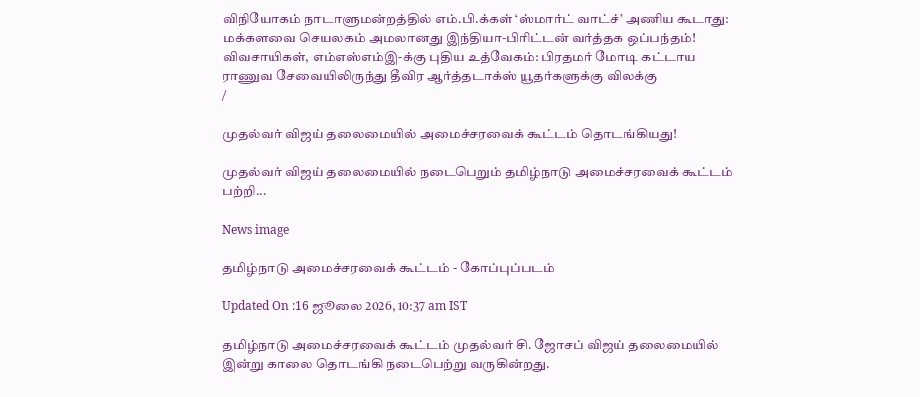விநியோகம் நாடாளுமன்றத்தில் எம்.பி.க்கள் ‘ஸ்மார்ட் வாட்ச்’ அணிய கூடாது: மக்களவை செயலகம் அமலானது இந்தியா-பிரிட்டன் வர்த்தக ஒப்பந்தம்! விவசாயிகள், எம்எஸ்எம்இ-க்கு புதிய உத்வேகம்: பிரதமர் மோடி கட்டாய ராணுவ சேவையிலிருந்து தீவிர ஆர்த்தடாக்ஸ் யூதர்களுக்கு விலக்கு
/

முதல்வர் விஜய் தலைமையில் அமைச்சரவைக் கூட்டம் தொடங்கியது!

முதல்வர் விஜய் தலைமையில் நடைபெறும் தமிழ்நாடு அமைச்சரவைக் கூட்டம் பற்றி...

News image

தமிழ்நாடு அமைச்சரவைக் கூட்டம் - கோப்புப்படம்

Updated On :16 ஜூலை 2026, 10:37 am IST

தமிழ்நாடு அமைச்சரவைக் கூட்டம் முதல்வர் சி. ஜோசப் விஜய் தலைமையில் இன்று காலை தொடங்கி நடைபெற்று வருகின்றது.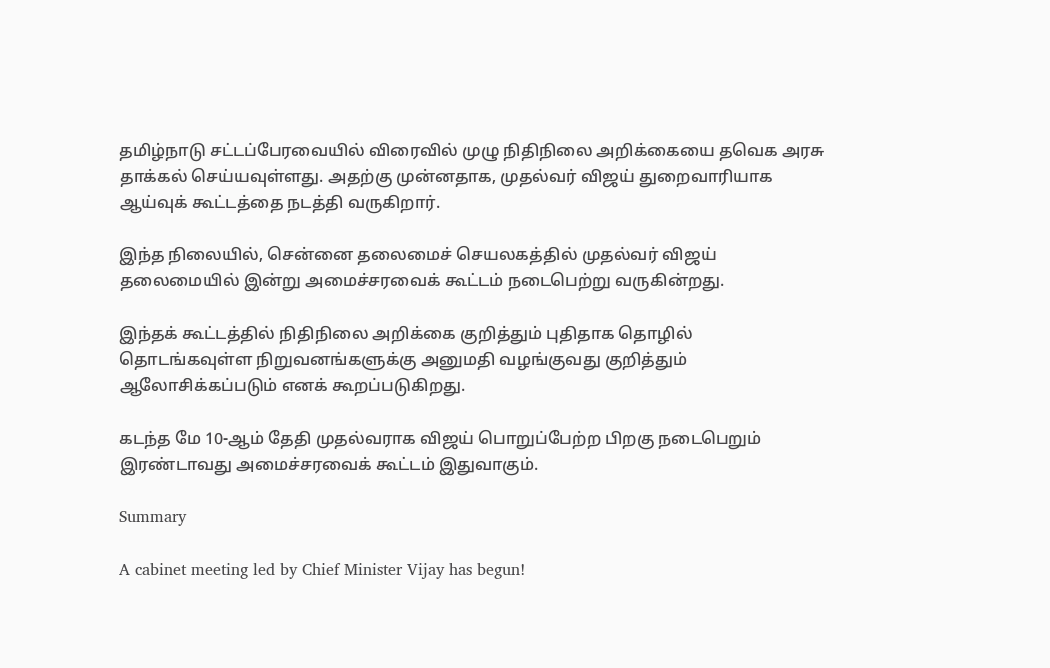தமிழ்நாடு சட்டப்பேரவையில் விரைவில் முழு நிதிநிலை அறிக்கையை தவெக அரசு தாக்கல் செய்யவுள்ளது. அதற்கு முன்னதாக, முதல்வர் விஜய் துறைவாரியாக ஆய்வுக் கூட்டத்தை நடத்தி வருகிறார்.

இந்த நிலையில், சென்னை தலைமைச் செயலகத்தில் முதல்வர் விஜய் தலைமையில் இன்று அமைச்சரவைக் கூட்டம் நடைபெற்று வருகின்றது.

இந்தக் கூட்டத்தில் நிதிநிலை அறிக்கை குறித்தும் புதிதாக தொழில் தொடங்கவுள்ள நிறுவனங்களுக்கு அனுமதி வழங்குவது குறித்தும் ஆலோசிக்கப்படும் எனக் கூறப்படுகிறது.

கடந்த மே 10-ஆம் தேதி முதல்வராக விஜய் பொறுப்பேற்ற பிறகு நடைபெறும் இரண்டாவது அமைச்சரவைக் கூட்டம் இதுவாகும்.

Summary

A cabinet meeting led by Chief Minister Vijay has begun!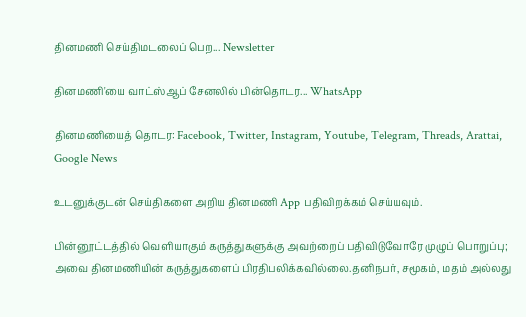தினமணி செய்திமடலைப் பெற... Newsletter

தினமணி'யை வாட்ஸ்ஆப் சேனலில் பின்தொடர... WhatsApp

தினமணியைத் தொடர: Facebook, Twitter, Instagram, Youtube, Telegram, Threads, Arattai, Google News

உடனுக்குடன் செய்திகளை அறிய தினமணி App பதிவிறக்கம் செய்யவும்.

பின்னூட்டத்தில் வெளியாகும் கருத்துகளுக்கு அவற்றைப் பதிவிடுவோரே முழுப் பொறுப்பு; அவை தினமணியின் கருத்துகளைப் பிரதிபலிக்கவில்லை.தனிநபர், சமூகம், மதம் அல்லது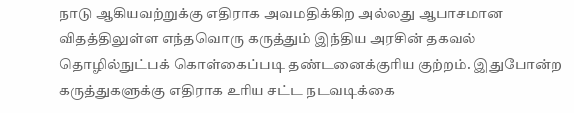நாடு ஆகியவற்றுக்கு எதிராக அவமதிக்கிற அல்லது ஆபாசமான விதத்திலுள்ள எந்தவொரு கருத்தும் இந்திய அரசின் தகவல் தொழில்நுட்பக் கொள்கைப்படி தண்டனைக்குரிய குற்றம். இதுபோன்ற கருத்துகளுக்கு எதிராக உரிய சட்ட நடவடிக்கை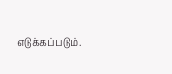எடுக்கப்படும்.